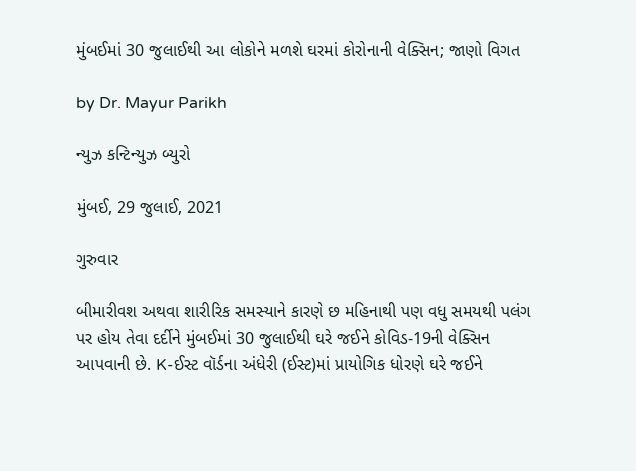મુંબઈમાં 30 જુલાઈથી આ લોકોને મળશે ઘરમાં કોરોનાની વેક્સિન; જાણો વિગત

by Dr. Mayur Parikh

ન્યુઝ કન્ટિન્યુઝ બ્યુરો

મુંબઈ, 29 જુલાઈ, 2021

ગુરુવાર

બીમારીવશ અથવા શારીરિક સમસ્યાને કારણે છ મહિનાથી પણ વધુ સમયથી પલંગ પર હોય તેવા દર્દીને મુંબઈમાં 30 જુલાઈથી ઘરે જઈને કોવિડ-19ની વેક્સિન આપવાની છે. K-ઈસ્ટ વૉર્ડના અંધેરી (ઈસ્ટ)માં પ્રાયોગિક ધોરણે ઘરે જઈને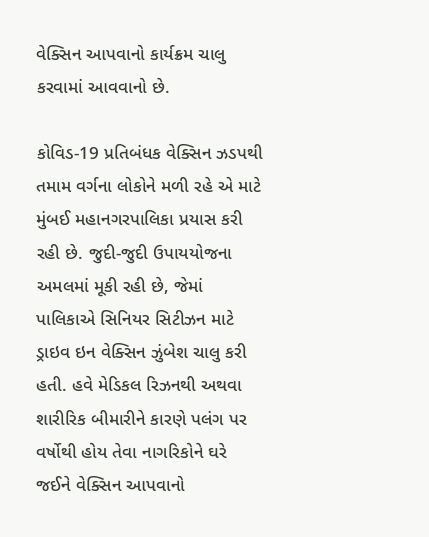વેક્સિન આપવાનો કાર્યક્રમ ચાલુ કરવામાં આવવાનો છે.

કોવિડ-19 પ્રતિબંધક વેક્સિન ઝડપથી તમામ વર્ગના લોકોને મળી રહે એ માટે મુંબઈ મહાનગરપાલિકા પ્રયાસ કરી રહી છે. જુદી-જુદી ઉપાયયોજના અમલમાં મૂકી રહી છે, જેમાં પાલિકાએ સિનિયર સિટીઝન માટે ડ્રાઇવ ઇન વેક્સિન ઝુંબેશ ચાલુ કરી હતી. હવે મેડિકલ રિઝનથી અથવા શારીરિક બીમારીને કારણે પલંગ પર વર્ષોથી હોય તેવા નાગરિકોને ઘરે જઈને વેક્સિન આપવાનો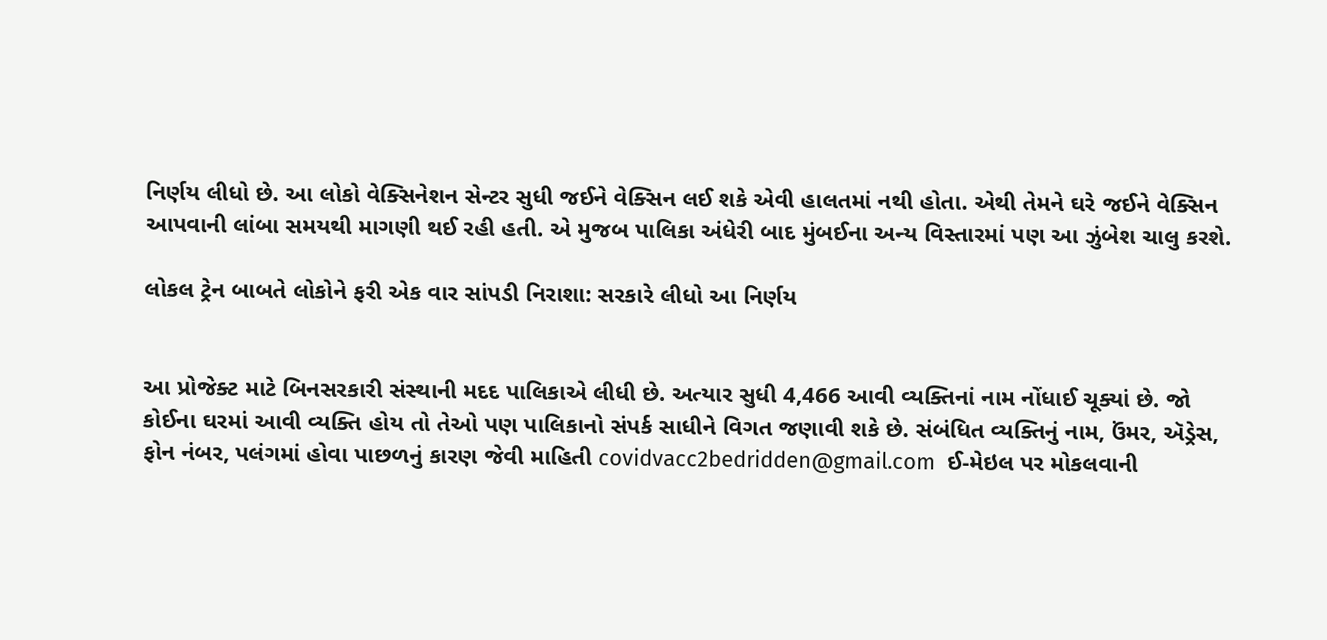નિર્ણય લીધો છે. આ લોકો વેક્સિનેશન સેન્ટર સુધી જઈને વેક્સિન લઈ શકે એવી હાલતમાં નથી હોતા. એથી તેમને ઘરે જઈને વેક્સિન આપવાની લાંબા સમયથી માગણી થઈ રહી હતી. એ મુજબ પાલિકા અંધેરી બાદ મુંબઈના અન્ય વિસ્તારમાં પણ આ ઝુંબેશ ચાલુ કરશે.

લોકલ ટ્રેન બાબતે લોકોને ફરી એક વાર સાંપડી નિરાશા: સરકારે લીધો આ નિર્ણય


આ પ્રોજેક્ટ માટે બિનસરકારી સંસ્થાની મદદ પાલિકાએ લીધી છે. અત્યાર સુધી 4,466 આવી વ્યક્તિનાં નામ નોંધાઈ ચૂક્યાં છે. જો કોઈના ઘરમાં આવી વ્યક્તિ હોય તો તેઓ પણ પાલિકાનો સંપર્ક સાધીને વિગત જણાવી શકે છે. સંબંધિત વ્યક્તિનું નામ, ઉંમર, ઍડ્રેસ, ફોન નંબર, પલંગમાં હોવા પાછળનું કારણ જેવી માહિતી covidvacc2bedridden@gmail.com  ઈ-મેઇલ પર મોકલવાની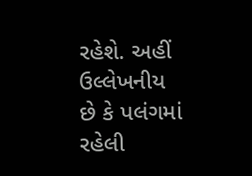રહેશે. અહીં ઉલ્લેખનીય છે કે પલંગમાં રહેલી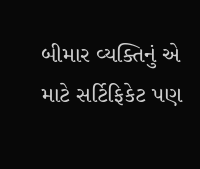બીમાર વ્યક્તિનું એ માટે સર્ટિફિકેટ પણ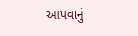આપવાનું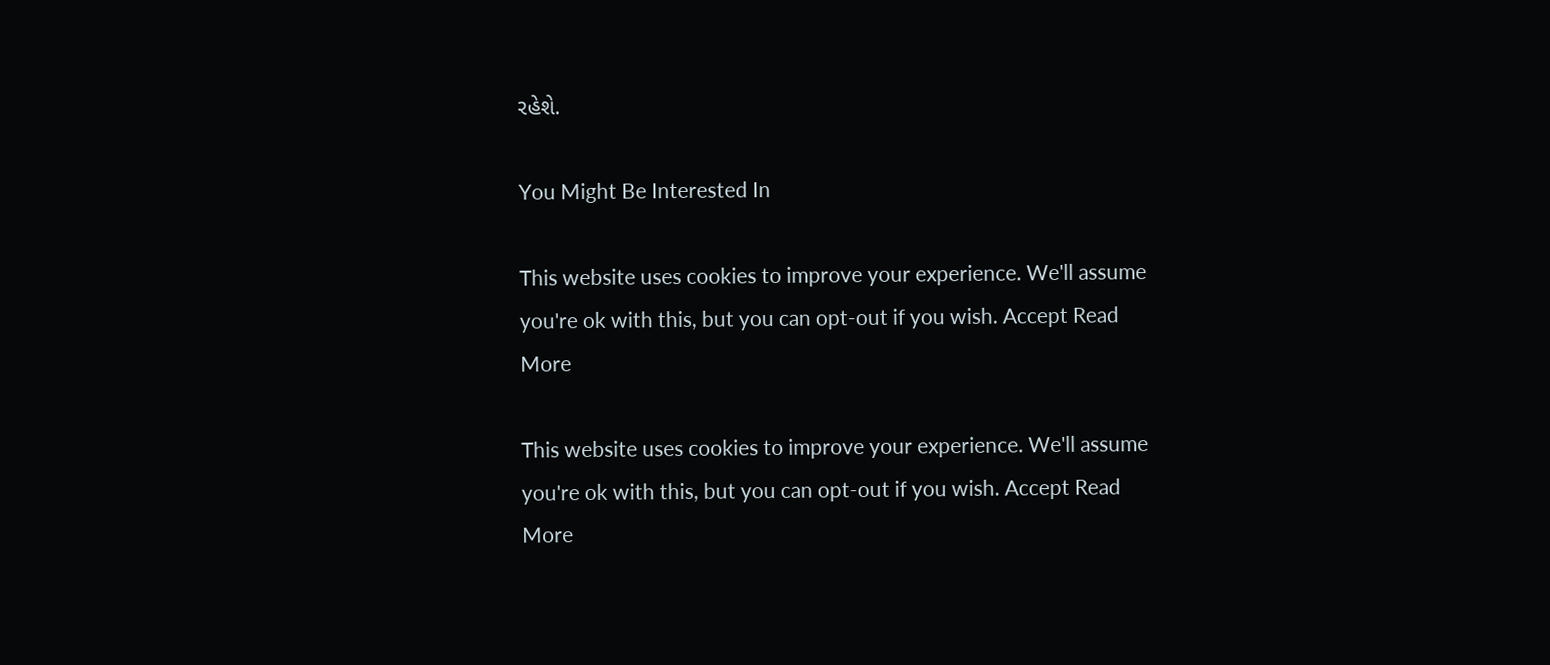રહેશે.

You Might Be Interested In

This website uses cookies to improve your experience. We'll assume you're ok with this, but you can opt-out if you wish. Accept Read More

This website uses cookies to improve your experience. We'll assume you're ok with this, but you can opt-out if you wish. Accept Read More